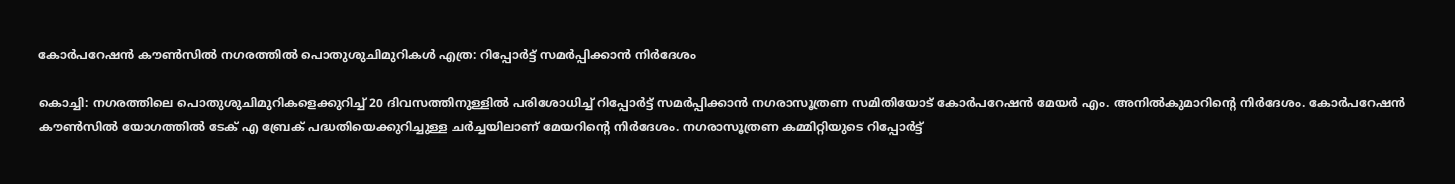കോര്‍പറേഷന്‍ കൗണ്‍സില്‍ നഗരത്തിൽ പൊതുശുചിമുറികൾ എത്ര: റിപ്പോർട്ട് സമർപ്പിക്കാൻ നിർദേശം

കൊച്ചി: നഗരത്തിലെ പൊതുശുചിമുറികളെക്കുറിച്ച് 20 ദിവസത്തിനുള്ളില്‍ പരിശോധിച്ച് റിപ്പോര്‍ട്ട് സമര്‍പ്പിക്കാന്‍ നഗരാസൂത്രണ സമിതിയോട് കോർപറേഷൻ മേയര്‍ എം. അനില്‍കുമാറിന്‍റെ നിർദേശം. കോര്‍പറേഷന്‍ കൗണ്‍സില്‍ യോഗത്തില്‍ ടേക് എ ബ്രേക് പദ്ധതിയെക്കുറിച്ചുള്ള ചര്‍ച്ചയിലാണ് മേയറിന്‍റെ നിര്‍ദേശം. നഗരാസൂത്രണ കമ്മിറ്റിയുടെ റിപ്പോര്‍ട്ട്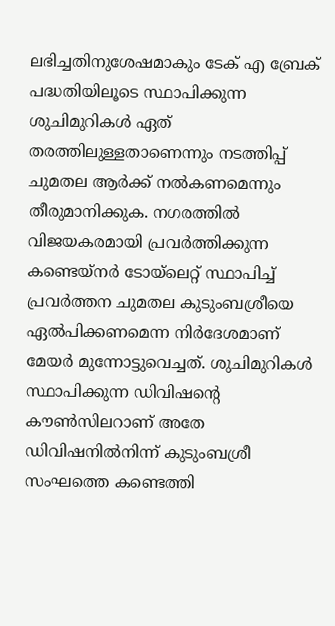ലഭിച്ചതിനുശേഷമാകും ടേക് എ ബ്രേക് പദ്ധതിയിലൂടെ സ്ഥാപിക്കുന്ന ശുചിമുറികള്‍ ഏത് തരത്തിലുള്ളതാണെന്നും നടത്തിപ്പ് ചുമതല ആര്‍ക്ക് നല്‍കണമെന്നും തീരുമാനിക്കുക. നഗരത്തില്‍ വിജയകരമായി പ്രവര്‍ത്തിക്കുന്ന കണ്ടെയ്നര്‍ ടോയ്ലെറ്റ് സ്ഥാപിച്ച് പ്രവര്‍ത്തന ചുമതല കുടുംബശ്രീയെ ഏല്‍പിക്കണമെന്ന നിര്‍ദേശമാണ് മേയര്‍ മുന്നോട്ടുവെച്ചത്. ശുചിമുറികള്‍ സ്ഥാപിക്കുന്ന ഡിവിഷന്‍റെ കൗണ്‍സിലറാണ് അതേ ഡിവിഷനില്‍നിന്ന് കുടുംബശ്രീ സംഘത്തെ കണ്ടെത്തി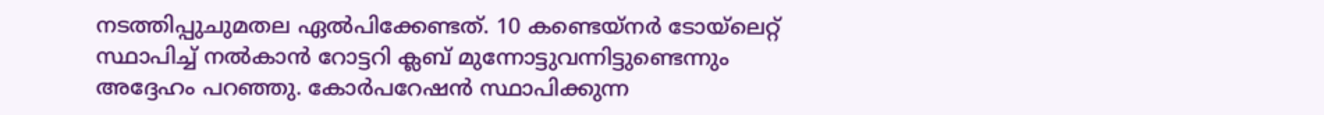നടത്തിപ്പുചുമതല ഏല്‍പിക്കേണ്ടത്. 10 കണ്ടെയ്നര്‍ ടോയ്ലെറ്റ് സ്ഥാപിച്ച് നല്‍കാന്‍ റോട്ടറി ക്ലബ് മുന്നോട്ടുവന്നിട്ടുണ്ടെന്നും അദ്ദേഹം പറഞ്ഞു. കോര്‍പറേഷന്‍ സ്ഥാപിക്കുന്ന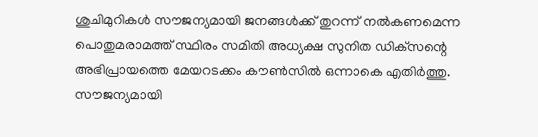ശുചിമുറികള്‍ സൗജന്യമായി ജനങ്ങള്‍ക്ക് തുറന്ന് നല്‍കണമെന്ന പൊതുമരാമത്ത് സ്ഥിരം സമിതി അധ്യക്ഷ സുനിത ഡിക്‌സന്റെ അഭിപ്രായത്തെ മേയറടക്കം കൗണ്‍സില്‍ ഒന്നാകെ എതിര്‍ത്തു. സൗജന്യമായി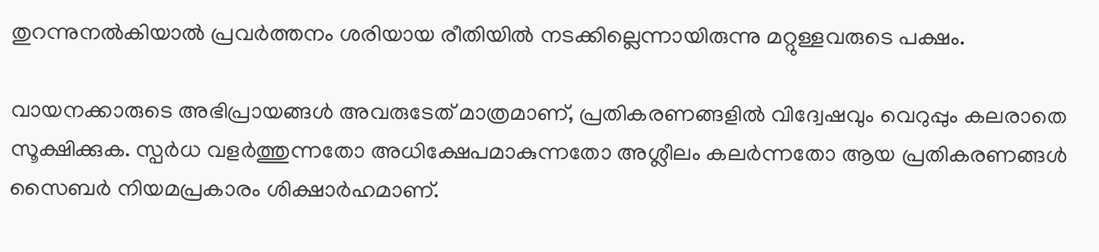തുറന്നുനല്‍കിയാല്‍ പ്രവര്‍ത്തനം ശരിയായ രീതിയില്‍ നടക്കില്ലെന്നായിരുന്നു മറ്റുള്ളവരുടെ പക്ഷം.

വായനക്കാരുടെ അഭിപ്രായങ്ങള്‍ അവരുടേത് മാത്രമാണ്, പ്രതികരണങ്ങളിൽ വിദ്വേഷവും വെറുപ്പും കലരാതെ സൂക്ഷിക്കുക. സ്പർധ വളർത്തുന്നതോ അധിക്ഷേപമാകുന്നതോ അശ്ലീലം കലർന്നതോ ആയ പ്രതികരണങ്ങൾ സൈബർ നിയമപ്രകാരം ശിക്ഷാർഹമാണ്.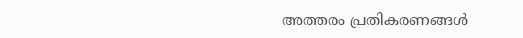അത്തരം പ്രതികരണങ്ങൾ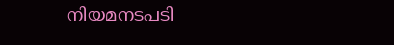നിയമനടപടി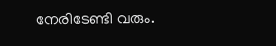നേരിടേണ്ടി വരും.